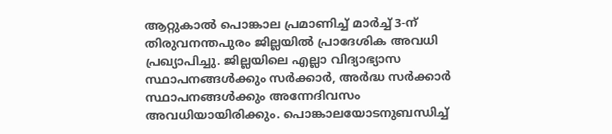ആറ്റുകാൽ പൊങ്കാല പ്രമാണിച്ച് മാർച്ച് 3-ന് തിരുവനന്തപുരം ജില്ലയിൽ പ്രാദേശിക അവധി പ്രഖ്യാപിച്ചു. ജില്ലയിലെ എല്ലാ വിദ്യാഭ്യാസ സ്ഥാപനങ്ങൾക്കും സർക്കാർ, അർദ്ധ സർക്കാർ സ്ഥാപനങ്ങൾക്കും അന്നേദിവസം അവധിയായിരിക്കും. പൊങ്കാലയോടനുബന്ധിച്ച്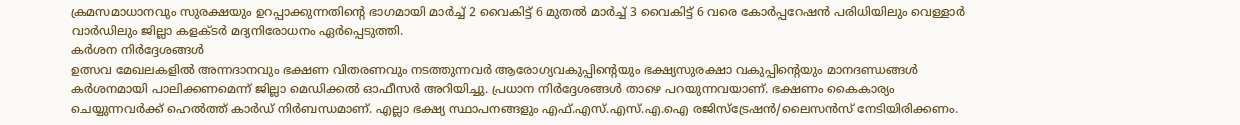ക്രമസമാധാനവും സുരക്ഷയും ഉറപ്പാക്കുന്നതിന്റെ ഭാഗമായി മാർച്ച് 2 വൈകിട്ട് 6 മുതൽ മാർച്ച് 3 വൈകിട്ട് 6 വരെ കോർപ്പറേഷൻ പരിധിയിലും വെള്ളാർ വാർഡിലും ജില്ലാ കളക്ടർ മദ്യനിരോധനം ഏർപ്പെടുത്തി.
കർശന നിർദ്ദേശങ്ങൾ
ഉത്സവ മേഖലകളിൽ അന്നദാനവും ഭക്ഷണ വിതരണവും നടത്തുന്നവർ ആരോഗ്യവകുപ്പിന്റെയും ഭക്ഷ്യസുരക്ഷാ വകുപ്പിന്റെയും മാനദണ്ഡങ്ങൾ കർശനമായി പാലിക്കണമെന്ന് ജില്ലാ മെഡിക്കൽ ഓഫീസർ അറിയിച്ചു. പ്രധാന നിർദ്ദേശങ്ങൾ താഴെ പറയുന്നവയാണ്. ഭക്ഷണം കൈകാര്യം ചെയ്യുന്നവർക്ക് ഹെൽത്ത് കാർഡ് നിർബന്ധമാണ്. എല്ലാ ഭക്ഷ്യ സ്ഥാപനങ്ങളും എഫ്.എസ്.എസ്.എ.ഐ രജിസ്ട്രേഷൻ/ലൈസൻസ് നേടിയിരിക്കണം.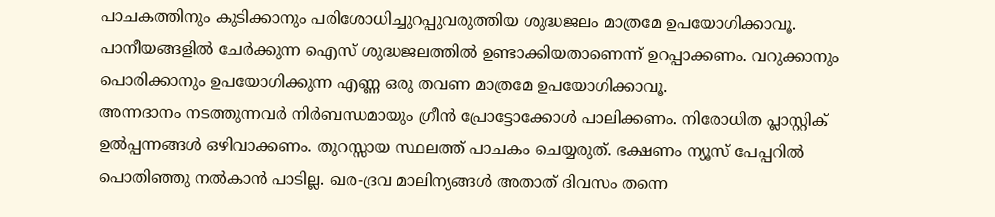പാചകത്തിനും കുടിക്കാനും പരിശോധിച്ചുറപ്പുവരുത്തിയ ശുദ്ധജലം മാത്രമേ ഉപയോഗിക്കാവൂ. പാനീയങ്ങളിൽ ചേർക്കുന്ന ഐസ് ശുദ്ധജലത്തിൽ ഉണ്ടാക്കിയതാണെന്ന് ഉറപ്പാക്കണം. വറുക്കാനും പൊരിക്കാനും ഉപയോഗിക്കുന്ന എണ്ണ ഒരു തവണ മാത്രമേ ഉപയോഗിക്കാവൂ.
അന്നദാനം നടത്തുന്നവർ നിർബന്ധമായും ഗ്രീൻ പ്രോട്ടോക്കോൾ പാലിക്കണം. നിരോധിത പ്ലാസ്റ്റിക് ഉൽപ്പന്നങ്ങൾ ഒഴിവാക്കണം. തുറസ്സായ സ്ഥലത്ത് പാചകം ചെയ്യരുത്. ഭക്ഷണം ന്യൂസ് പേപ്പറിൽ പൊതിഞ്ഞു നൽകാൻ പാടില്ല. ഖര-ദ്രവ മാലിന്യങ്ങൾ അതാത് ദിവസം തന്നെ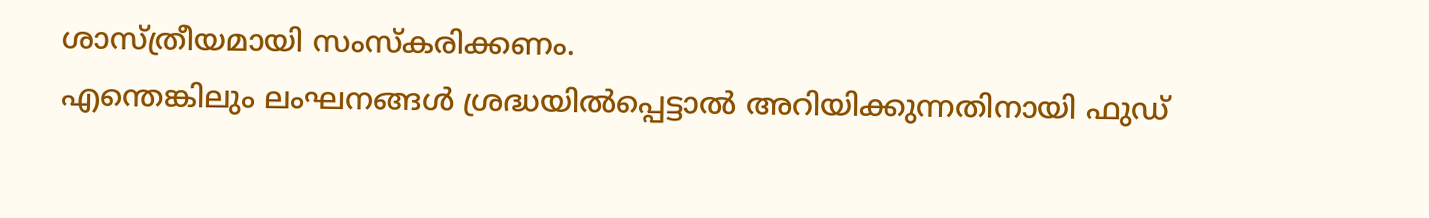ശാസ്ത്രീയമായി സംസ്കരിക്കണം.
എന്തെങ്കിലും ലംഘനങ്ങൾ ശ്രദ്ധയിൽപ്പെട്ടാൽ അറിയിക്കുന്നതിനായി ഫുഡ്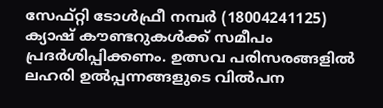സേഫ്റ്റി ടോൾഫ്രീ നമ്പർ (18004241125) ക്യാഷ് കൗണ്ടറുകൾക്ക് സമീപം പ്രദർശിപ്പിക്കണം. ഉത്സവ പരിസരങ്ങളിൽ ലഹരി ഉൽപ്പന്നങ്ങളുടെ വിൽപന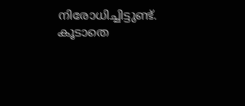നിരോധിച്ചിട്ടുണ്ട്. കൂടാതെ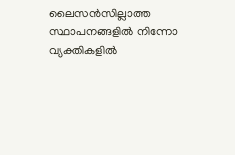ലൈസൻസില്ലാത്ത സ്ഥാപനങ്ങളിൽ നിന്നോ വ്യക്തികളിൽ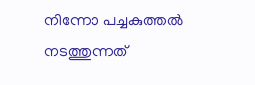നിന്നോ പച്ചകുത്തൽ നടത്തുന്നത്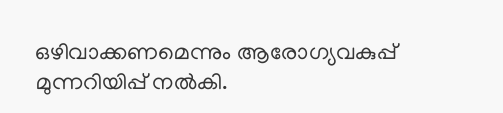ഒഴിവാക്കണമെന്നും ആരോഗ്യവകുപ്പ് മുന്നറിയിപ്പ് നൽകി.